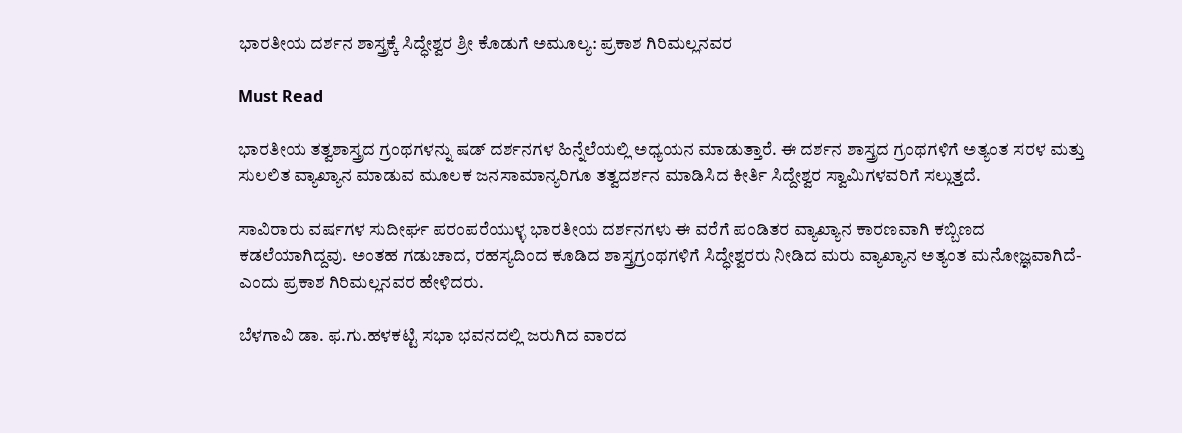ಭಾರತೀಯ ದರ್ಶನ ಶಾಸ್ತ್ರಕ್ಕೆ ಸಿದ್ಧೇಶ್ವರ ಶ್ರೀ ಕೊಡುಗೆ ಅಮೂಲ್ಯ: ಪ್ರಕಾಶ ಗಿರಿಮಲ್ಲನವರ

Must Read

ಭಾರತೀಯ ತತ್ವಶಾಸ್ತ್ರದ ಗ್ರಂಥಗಳನ್ನು ಷಡ್ ದರ್ಶನಗಳ ಹಿನ್ನೆಲೆಯಲ್ಲಿ ಅಧ್ಯಯನ ಮಾಡುತ್ತಾರೆ. ಈ ದರ್ಶನ ಶಾಸ್ತ್ರದ ಗ್ರಂಥಗಳಿಗೆ ಅತ್ಯಂತ ಸರಳ ಮತ್ತು ಸುಲಲಿತ ವ್ಯಾಖ್ಯಾನ ಮಾಡುವ ಮೂಲಕ ಜನಸಾಮಾನ್ಯರಿಗೂ ತತ್ವದರ್ಶನ ಮಾಡಿಸಿದ ಕೀರ್ತಿ ಸಿದ್ದೇಶ್ವರ ಸ್ವಾಮಿಗಳವರಿಗೆ ಸಲ್ಲುತ್ತದೆ.

ಸಾವಿರಾರು ವರ್ಷಗಳ ಸುದೀರ್ಘ ಪರಂಪರೆಯುಳ್ಳ ಭಾರತೀಯ ದರ್ಶನಗಳು ಈ ವರೆಗೆ ಪಂಡಿತರ ವ್ಯಾಖ್ಯಾನ ಕಾರಣವಾಗಿ ಕಬ್ಬಿಣದ ಕಡಲೆಯಾಗಿದ್ದವು. ಅಂತಹ ಗಡುಚಾದ, ರಹಸ್ಯದಿಂದ ಕೂಡಿದ ಶಾಸ್ತ್ರಗ್ರಂಥಗಳಿಗೆ ಸಿದ್ಧೇಶ್ವರರು ನೀಡಿದ ಮರು ವ್ಯಾಖ್ಯಾನ ಅತ್ಯಂತ ಮನೋಜ್ಞವಾಗಿದೆ-ಎಂದು ಪ್ರಕಾಶ ಗಿರಿಮಲ್ಲನವರ ಹೇಳಿದರು.

ಬೆಳಗಾವಿ ಡಾ. ಫ.ಗು.ಹಳಕಟ್ಟಿ ಸಭಾ ಭವನದಲ್ಲಿ ಜರುಗಿದ ವಾರದ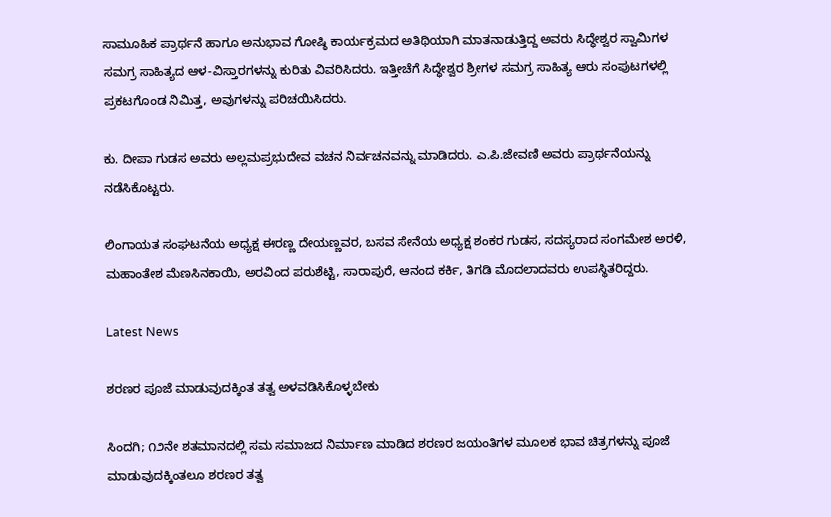ಸಾಮೂಹಿಕ ಪ್ರಾರ್ಥನೆ ಹಾಗೂ ಅನುಭಾವ ಗೋಷ್ಠಿ ಕಾರ್ಯಕ್ರಮದ ಅತಿಥಿಯಾಗಿ ಮಾತನಾಡುತ್ತಿದ್ದ ಅವರು ಸಿದ್ಧೇಶ್ವರ ಸ್ವಾಮಿಗಳ ಸಮಗ್ರ ಸಾಹಿತ್ಯದ ಆಳ-ವಿಸ್ತಾರಗಳನ್ನು ಕುರಿತು ವಿವರಿಸಿದರು. ಇತ್ತೀಚೆಗೆ ಸಿದ್ಧೇಶ್ವರ ಶ್ರೀಗಳ ಸಮಗ್ರ ಸಾಹಿತ್ಯ ಆರು ಸಂಪುಟಗಳಲ್ಲಿ ಪ್ರಕಟಗೊಂಡ ನಿಮಿತ್ತ, ಅವುಗಳನ್ನು ಪರಿಚಯಿಸಿದರು.

ಕು. ದೀಪಾ ಗುಡಸ ಅವರು ಅಲ್ಲಮಪ್ರಭುದೇವ ವಚನ ನಿರ್ವಚನವನ್ನು ಮಾಡಿದರು. ಎ.ಪಿ.ಜೇವಣಿ ಅವರು ಪ್ರಾರ್ಥನೆಯನ್ನು ನಡೆಸಿಕೊಟ್ಟರು.

ಲಿಂಗಾಯತ ಸಂಘಟನೆಯ ಅಧ್ಯಕ್ಷ ಈರಣ್ಣ ದೇಯಣ್ಣವರ, ಬಸವ ಸೇನೆಯ ಅಧ್ಯಕ್ಷ ಶಂಕರ ಗುಡಸ, ಸದಸ್ಯರಾದ ಸಂಗಮೇಶ ಅರಳಿ, ಮಹಾಂತೇಶ ಮೆಣಸಿನಕಾಯಿ, ಅರವಿಂದ ಪರುಶೆಟ್ಟಿ, ಸಾರಾಪುರೆ, ಆನಂದ ಕರ್ಕಿ, ತಿಗಡಿ ಮೊದಲಾದವರು ಉಪಸ್ಥಿತರಿದ್ದರು.

Latest News

ಶರಣರ ಪೂಜೆ ಮಾಡುವುದಕ್ಕಿಂತ ತತ್ವ ಅಳವಡಿಸಿಕೊಳ್ಳಬೇಕು

ಸಿಂದಗಿ; ೧೨ನೇ ಶತಮಾನದಲ್ಲಿ ಸಮ ಸಮಾಜದ ನಿರ್ಮಾಣ ಮಾಡಿದ ಶರಣರ ಜಯಂತಿಗಳ ಮೂಲಕ ಭಾವ ಚಿತ್ರಗಳನ್ನು ಪೂಜೆ ಮಾಡುವುದಕ್ಕಿಂತಲೂ ಶರಣರ ತತ್ವ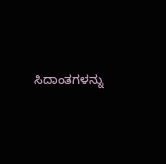ಸಿದಾಂತಗಳನ್ನು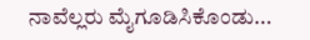ನಾವೆಲ್ಲರು ಮೈಗೂಡಿಸಿಕೊಂಡು...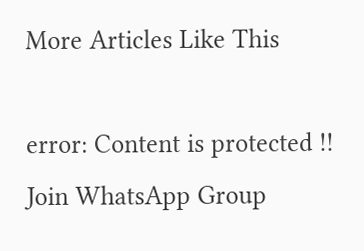More Articles Like This

error: Content is protected !!
Join WhatsApp Group